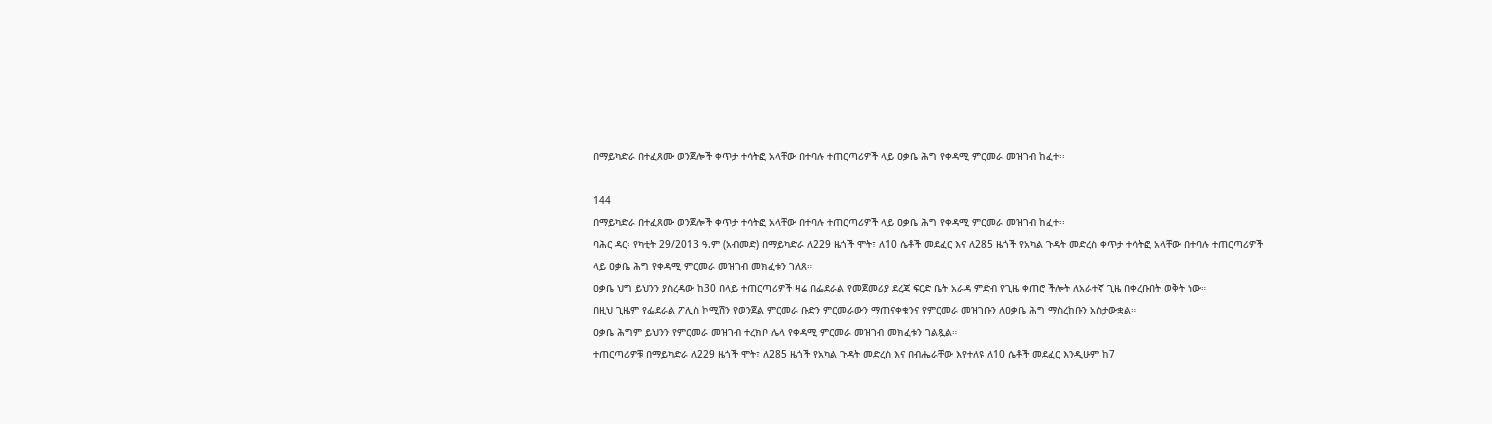በማይካድራ በተፈጸሙ ወንጀሎች ቀጥታ ተሳትፎ አላቸው በተባሉ ተጠርጣሪዎች ላይ ዐቃቤ ሕግ የቀዳሚ ምርመራ መዝገብ ከፈተ፡፡

144
በማይካድራ በተፈጸሙ ወንጀሎች ቀጥታ ተሳትፎ አላቸው በተባሉ ተጠርጣሪዎች ላይ ዐቃቤ ሕግ የቀዳሚ ምርመራ መዝገብ ከፈተ፡፡
ባሕር ዳር፡ የካቲት 29/2013 ዓ.ም (አብመድ) በማይካድራ ለ229 ዜጎች ሞት፣ ለ10 ሴቶች መደፈር እና ለ285 ዜጎች የአካል ጉዳት መድረስ ቀጥታ ተሳትፎ አላቸው በተባሉ ተጠርጣሪዎች ላይ ዐቃቤ ሕግ የቀዳሚ ምርመራ መዝገብ መክፈቱን ገለጸ።
ዐቃቤ ህግ ይህንን ያስረዳው ከ30 በላይ ተጠርጣሪዎች ዛሬ በፌደራል የመጀመሪያ ደረጃ ፍርድ ቤት አራዳ ምድብ የጊዜ ቀጠሮ ችሎት ለአራተኛ ጊዜ በቀረቡበት ወቅት ነው።
በዚህ ጊዜም የፌደራል ፖሊስ ኮሚሽን የወንጀል ምርመራ ቡድን ምርመራውን ማጠናቀቁንና የምርመራ መዝገቡን ለዐቃቤ ሕግ ማስረከቡን አስታውቋል።
ዐቃቤ ሕግም ይህንን የምርመራ መዝገብ ተረክቦ ሌላ የቀዳሚ ምርመራ መዝገብ መክፈቱን ገልጿል።
ተጠርጣሪዎቹ በማይካድራ ለ229 ዜጎች ሞት፣ ለ285 ዜጎች የአካል ጉዳት መድረስ እና በብሔራቸው እየተለዩ ለ10 ሴቶች መደፈር እንዲሁም ከ7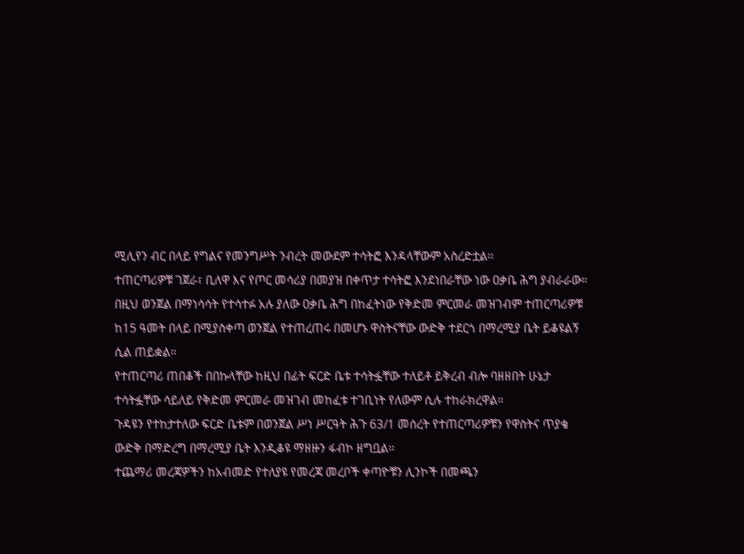ሚሊየን ብር በላይ የግልና የመንግሥት ንብረት መውደም ተሳትፎ እንዳላቸውም አስረድቷል፡፡
ተጠርጣሪዎቹ ገጀራ፣ ቢለዋ እና የጦር መሳሪያ በመያዝ በቀጥታ ተሳትፎ እንደነበራቸው ነው ዐቃቤ ሕግ ያብራራው። በዚህ ወንጀል በማነሳሳት የተሳተፉ አሉ ያለው ዐቃቤ ሕግ በከፈትነው የቅድመ ምርመራ መዝገብም ተጠርጣሪዎቹ ከ15 ዓመት በላይ በሚያስቀጣ ወንጀል የተጠረጠሩ በመሆኑ ዋስትናቸው ውድቅ ተደርጎ በማረሚያ ቤት ይቆዩልኝ ሲል ጠይቋል።
የተጠርጣሪ ጠበቆች በበኩላቸው ከዚህ በፊት ፍርድ ቤቱ ተሳትፏቸው ተለይቶ ይቅረብ ብሎ ባዘዘበት ሁኔታ ተሳትፏቸው ሳይለይ የቅድመ ምርመራ መዝገብ መከፈቱ ተገቢነት የለውም ሲሉ ተከራክረዋል።
ጉዳዩን የተከታተለው ፍርድ ቤቱም በወንጀል ሥነ ሥርዓት ሕጉ 63/1 መሰረት የተጠርጣሪዎቹን የዋስትና ጥያቄ ውድቅ በማድረግ በማረሚያ ቤት እንዲቆዩ ማዘዙን ፋብኮ ዘግቧል፡፡
ተጨማሪ መረጃዎችን ከአብመድ የተለያዩ የመረጃ መረቦች ቀጣዮቹን ሊንኮች በመጫን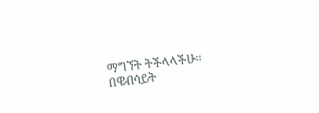ማግኘት ትችላላችሁ፡፡
በዌብሳይት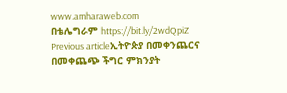www.amharaweb.com
በቴሌግራም https://bit.ly/2wdQpiZ
Previous articleኢትዮጵያ በመቀንጨርና በመቀጨጭ ችግር ምክንያት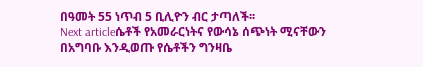በዓመት 55 ነጥብ 5 ቢሊዮን ብር ታጣለች፡፡
Next articleሴቶች የአመራርነትና የውሳኔ ሰጭነት ሚናቸውን በአግባቡ እንዲወጡ የሴቶችን ግንዛቤ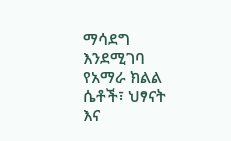ማሳደግ እንደሚገባ የአማራ ክልል ሴቶች፣ ህፃናት እና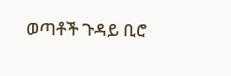ወጣቶች ጉዳይ ቢሮ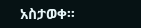አስታወቀ፡፡